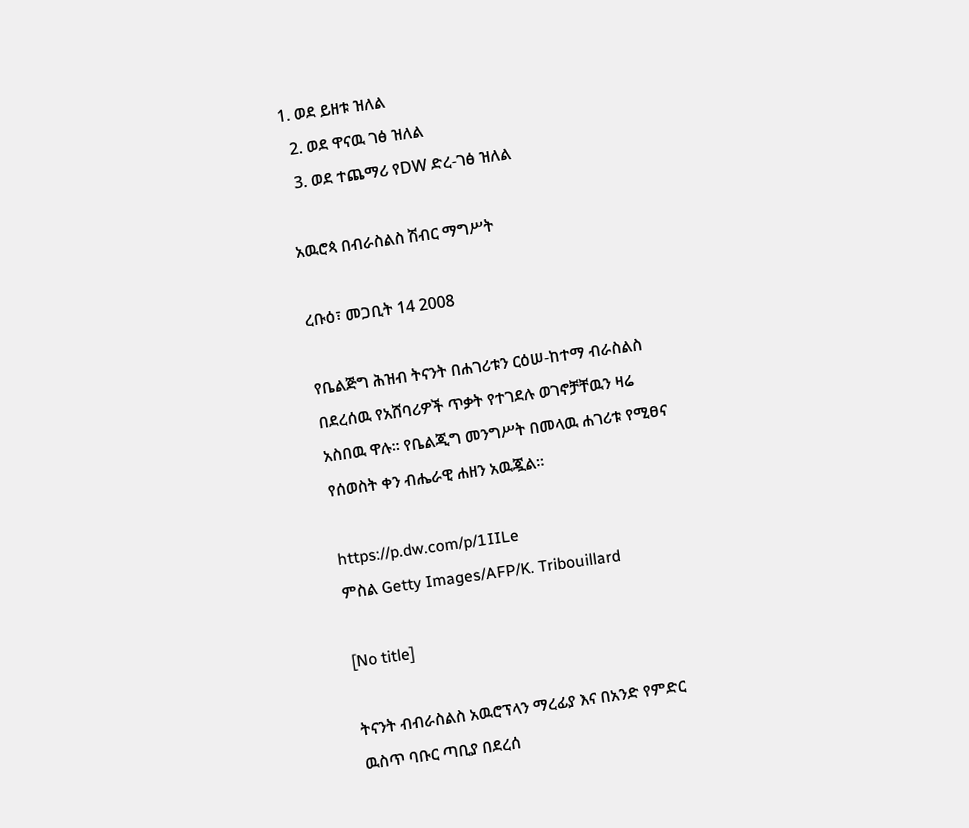1. ወደ ይዘቱ ዝለል
  2. ወደ ዋናዉ ገፅ ዝለል
  3. ወደ ተጨማሪ የDW ድረ-ገፅ ዝለል

አዉሮጳ በብራስልስ ሽብር ማግሥት

ረቡዕ፣ መጋቢት 14 2008

የቤልጅግ ሕዝብ ትናንት በሐገሪቱን ርዕሠ-ከተማ ብራስልስ በደረሰዉ የአሸባሪዎች ጥቃት የተገደሉ ወገኖቻቸዉን ዛሬ አስበዉ ዋሉ። የቤልጂግ መንግሥት በመላዉ ሐገሪቱ የሚፀና የሰወስት ቀን ብሔራዊ ሐዘን አዉጇል።

https://p.dw.com/p/1IILe
ምስል Getty Images/AFP/K. Tribouillard

[No title]

ትናንት ብብራስልስ አዉሮፕላን ማረፊያ እና በአንድ የምድር ዉስጥ ባቡር ጣቢያ በደረሰ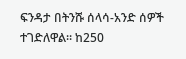ፍንዳታ በትንሹ ሰላሳ-አንድ ሰዎች ተገድለዋል። ከ250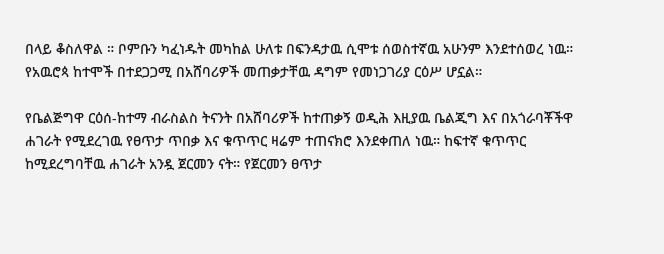በላይ ቆስለዋል ። ቦምቡን ካፈነዱት መካከል ሁለቱ በፍንዳታዉ ሲሞቱ ሰወስተኛዉ አሁንም እንደተሰወረ ነዉ። የአዉሮጳ ከተሞች በተደጋጋሚ በአሸባሪዎች መጠቃታቸዉ ዳግም የመነጋገሪያ ርዕሥ ሆኗል።

የቤልጅግዋ ርዕሰ-ከተማ ብራስልስ ትናንት በአሸባሪዎች ከተጠቃኝ ወዲሕ እዚያዉ ቤልጂግ እና በአጎራባቾችዋ ሐገራት የሚደረገዉ የፀጥታ ጥበቃ እና ቁጥጥር ዛሬም ተጠናክሮ እንደቀጠለ ነዉ። ከፍተኛ ቁጥጥር ከሚደረግባቸዉ ሐገራት አንዷ ጀርመን ናት። የጀርመን ፀጥታ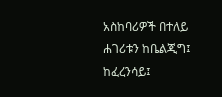አስከባሪዎች በተለይ ሐገሪቱን ከቤልጂግ፤ ከፈረንሳይ፤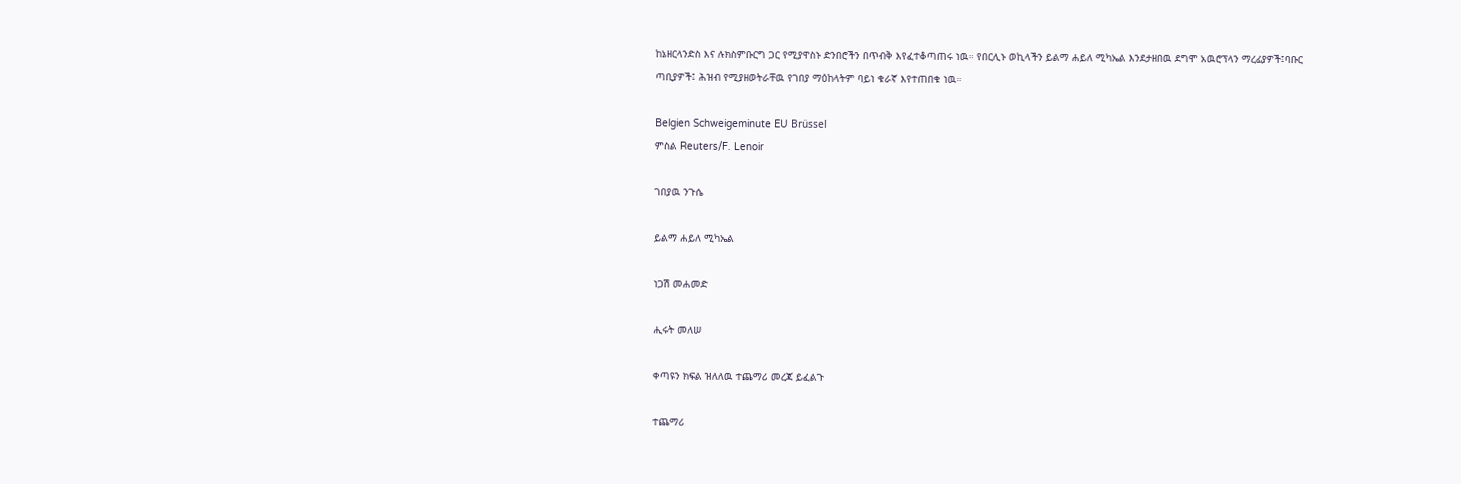ከኔዘርላንድስ እና ሉክስምቡርግ ጋር የሚያዋስኑ ድንበሮችን በጥብቅ እየፈተቆጣጠሩ ነዉ። የበርሊኑ ወኪላችን ይልማ ሐይለ ሚካኤል እንደታዘበዉ ደግሞ አዉሮፕላን ማረፊያዎች፤ባቡር ጣቢያዎች፤ ሕዝብ የሚያዘወትራቸዉ የገበያ ማዕከላትም ባይነ ቁራኛ እየተጠበቁ ነዉ።

Belgien Schweigeminute EU Brüssel
ምስል Reuters/F. Lenoir

ገበያዉ ንጉሴ

ይልማ ሐይለ ሚካኤል

ነጋሽ መሐመድ

ሒሩት መለሠ

ቀጣዩን ክፍል ዝለለዉ ተጨማሪ መረጃ ይፈልጉ

ተጨማሪ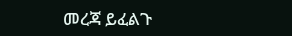መረጃ ይፈልጉ